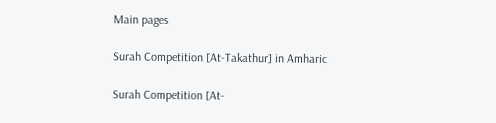Main pages

Surah Competition [At-Takathur] in Amharic

Surah Competition [At-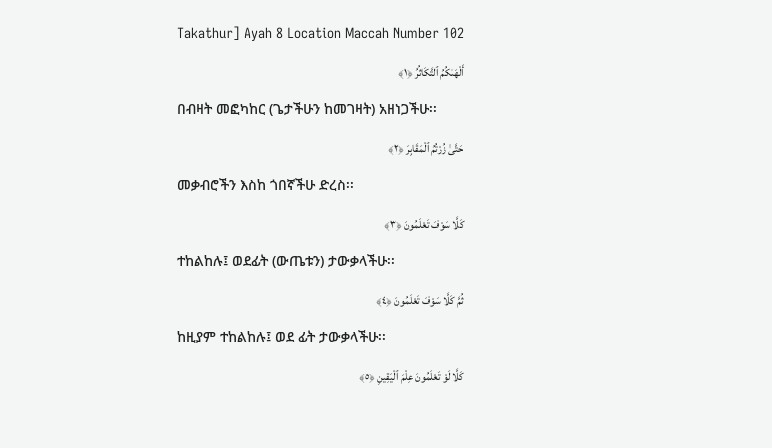Takathur] Ayah 8 Location Maccah Number 102

أَلْهَىٰكُمُ ٱلتَّكَاثُرُ ﴿١﴾

በብዛት መፎካከር (ጌታችሁን ከመገዛት) አዘነጋችሁ፡፡

حَتَّىٰ زُرْتُمُ ٱلْمَقَابِرَ ﴿٢﴾

መቃብሮችን እስከ ጎበኛችሁ ድረስ፡፡

كَلَّا سَوْفَ تَعْلَمُونَ ﴿٣﴾

ተከልከሉ፤ ወደፊት (ውጤቱን) ታውቃላችሁ፡፡

ثُمَّ كَلَّا سَوْفَ تَعْلَمُونَ ﴿٤﴾

ከዚያም ተከልከሉ፤ ወደ ፊት ታውቃላችሁ፡፡

كَلَّا لَوْ تَعْلَمُونَ عِلْمَ ٱلْيَقِينِ ﴿٥﴾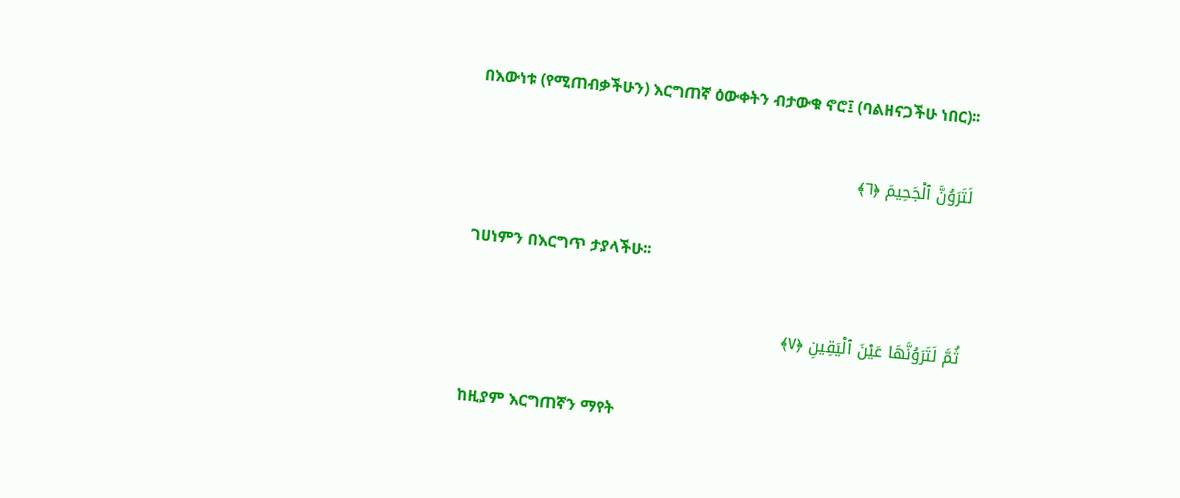በእውነቱ (የሚጠብቃችሁን) እርግጠኛ ዕውቀትን ብታውቁ ኖሮ፤ (ባልዘናጋችሁ ነበር)፡፡

لَتَرَوُنَّ ٱلْجَحِيمَ ﴿٦﴾

ገሀነምን በእርግጥ ታያላችሁ፡፡

ثُمَّ لَتَرَوُنَّهَا عَيْنَ ٱلْيَقِينِ ﴿٧﴾

ከዚያም እርግጠኛን ማየት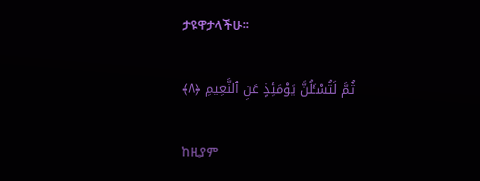ታዩዋታላችሁ፡፡

ثُمَّ لَتُسْـَٔلُنَّ يَوْمَئِذٍ عَنِ ٱلنَّعِيمِ ﴿٨﴾

ከዚያም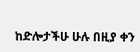ከድሎታችሁ ሁሉ በዚያ ቀን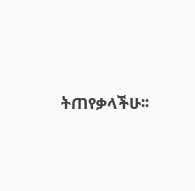ትጠየቃላችሁ፡፡